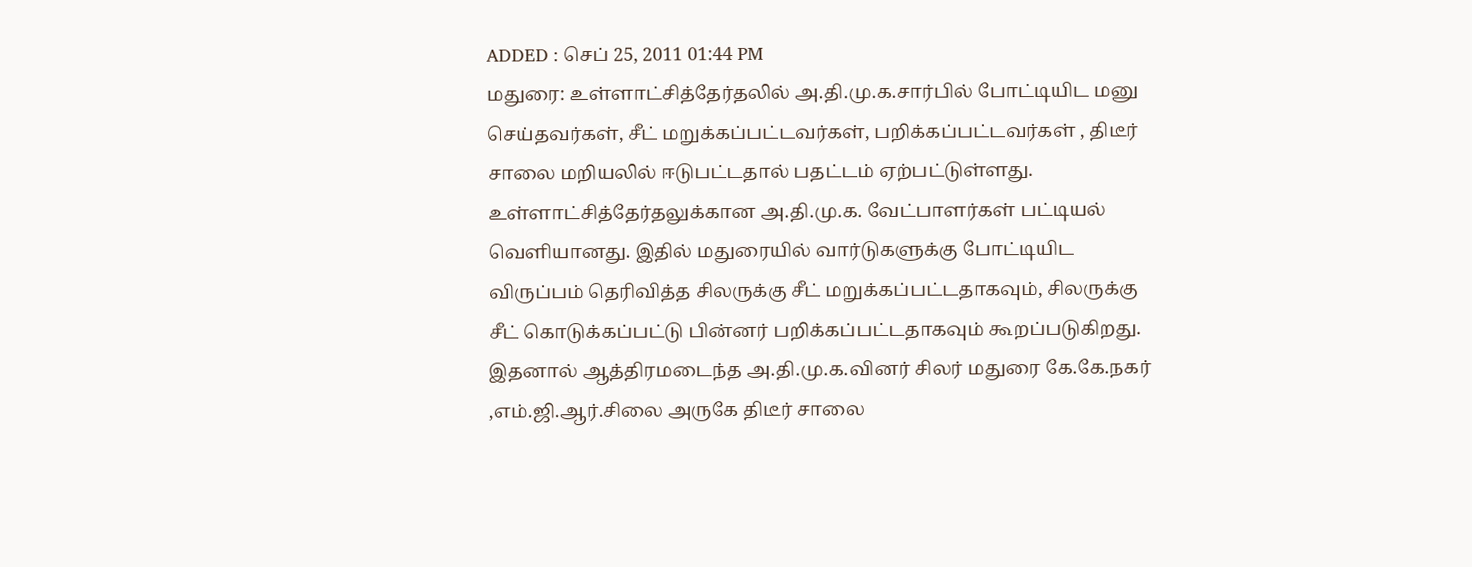ADDED : செப் 25, 2011 01:44 PM
மதுரை: உள்ளாட்சித்தேர்தலில் அ.தி.மு.க.சார்பில் போட்டியிட மனு செய்தவர்கள், சீட் மறுக்கப்பட்டவர்கள், பறிக்கப்பட்டவர்கள் , திடீர் சாலை மறியலில் ஈடுபட்டதால் பதட்டம் ஏற்பட்டுள்ளது.
உள்ளாட்சித்தேர்தலுக்கான அ.தி.மு.க. வேட்பாளர்கள் பட்டியல் வெளியானது. இதில் மதுரையில் வார்டுகளுக்கு போட்டியிட விருப்பம் தெரிவித்த சிலருக்கு சீட் மறுக்கப்பட்டதாகவும், சிலருக்கு சீட் கொடுக்கப்பட்டு பின்னர் பறிக்கப்பட்டதாகவும் கூறப்படுகிறது. இதனால் ஆத்திரமடைந்த அ.தி.மு.க.வினர் சிலர் மதுரை கே.கே.நகர் ,எம்.ஜி.ஆர்.சிலை அருகே திடீர் சாலை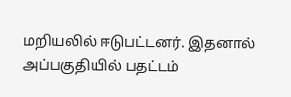மறியலில் ஈடுபட்டனர். இதனால் அப்பகுதியில் பதட்டம்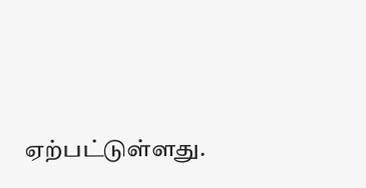ஏற்பட்டுள்ளது.